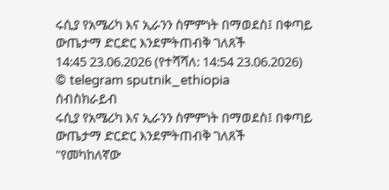ሩሲያ የአሜሪካ እና ኢራንን ስምምነት በማወደስ፤ በቀጣይ ውጤታማ ድርድር እንደምትጠብቅ ገለጸች
14:45 23.06.2026 (የተሻሻለ: 14:54 23.06.2026)
© telegram sputnik_ethiopia
ሰብስክራይብ
ሩሲያ የአሜሪካ እና ኢራንን ስምምነት በማወደስ፤ በቀጣይ ውጤታማ ድርድር እንደምትጠብቅ ገለጸች
"የመካከለኛው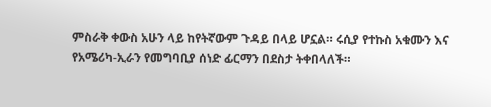ምስራቅ ቀውስ አሁን ላይ ከየትኛውም ጉዳይ በላይ ሆኗል። ሩሲያ የተኩስ አቁሙን እና የአሜሪካ-ኢራን የመግባቢያ ሰነድ ፊርማን በደስታ ትቀበላለች።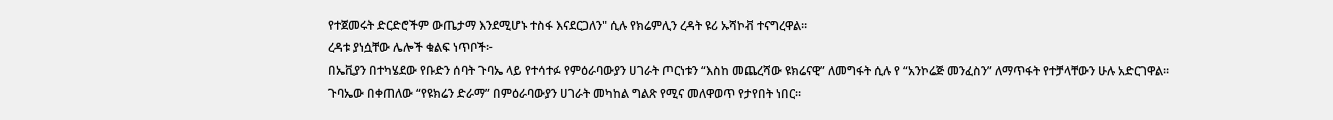የተጀመሩት ድርድሮችም ውጤታማ እንደሚሆኑ ተስፋ እናደርጋለን" ሲሉ የክሬምሊን ረዳት ዩሪ ኡሻኮቭ ተናግረዋል።
ረዳቱ ያነሷቸው ሌሎች ቁልፍ ነጥቦች፦
በኤቪያን በተካሄደው የቡድን ሰባት ጉባኤ ላይ የተሳተፉ የምዕራባውያን ሀገራት ጦርነቱን “እስከ መጨረሻው ዩክሬናዊ” ለመግፋት ሲሉ የ “አንኮሬጅ መንፈስን” ለማጥፋት የተቻላቸውን ሁሉ አድርገዋል።
ጉባኤው በቀጠለው “የዩክሬን ድራማ” በምዕራባውያን ሀገራት መካከል ግልጽ የሚና መለዋወጥ የታየበት ነበር።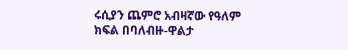ሩሲያን ጨምሮ አብዛኛው የዓለም ክፍል በባለብዙ-ዋልታ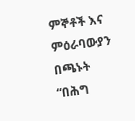ምኞቶች እና ምዕራባውያን በጫኑት “በሕግ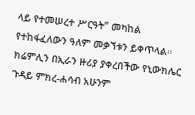ላይ የተመሠረተ ሥርዓት” መካከል የተከፋፈለውን ዓለም መቃኘቱን ይቀጥላል።
ክሬምሊን በኢራን ዙሪያ ያቀረበችው የኒውክሌር ጉዳይ ምክረ-ሐሳብ አሁንም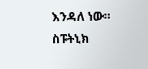እንዳለ ነው።
ስፑትኒክ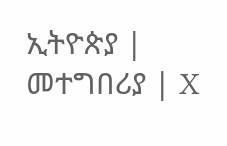ኢትዮጵያ | መተግበሪያ | X